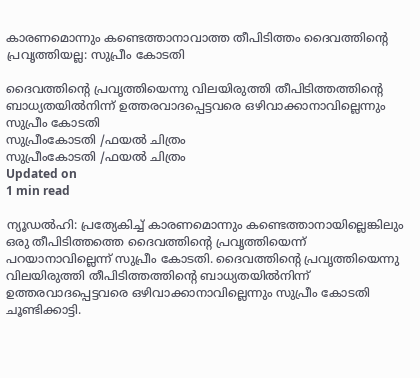കാരണമൊന്നും കണ്ടെത്താനാവാത്ത തീപിടിത്തം ദൈവത്തിന്റെ പ്രവൃത്തിയല്ല: സുപ്രീം കോടതി

ദൈവത്തിന്റെ പ്രവൃത്തിയെന്നു വിലയിരുത്തി തീപിടിത്തത്തിന്റെ ബാധ്യതയില്‍നിന്ന് ഉത്തരവാദപ്പെട്ടവരെ ഒഴിവാക്കാനാവില്ലെന്നും സുപ്രീം കോടതി
സുപ്രീംകോടതി /ഫയല്‍ ചിത്രം
സുപ്രീംകോടതി /ഫയല്‍ ചിത്രം
Updated on
1 min read

ന്യൂഡല്‍ഹി: പ്രത്യേകിച്ച് കാരണമൊന്നും കണ്ടെത്താനായില്ലെങ്കിലും ഒരു തീപിടിത്തത്തെ ദൈവത്തിന്റെ പ്രവൃത്തിയെന്ന് പറയാനാവില്ലെന്ന് സുപ്രീം കോടതി. ദൈവത്തിന്റെ പ്രവൃത്തിയെന്നു വിലയിരുത്തി തീപിടിത്തത്തിന്റെ ബാധ്യതയില്‍നിന്ന് ഉത്തരവാദപ്പെട്ടവരെ ഒഴിവാക്കാനാവില്ലെന്നും സുപ്രീം കോടതി ചൂണ്ടിക്കാട്ടി.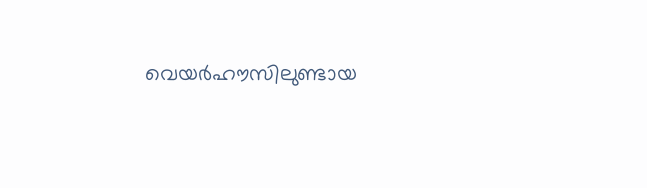വെയര്‍ഹൗസിലുണ്ടായ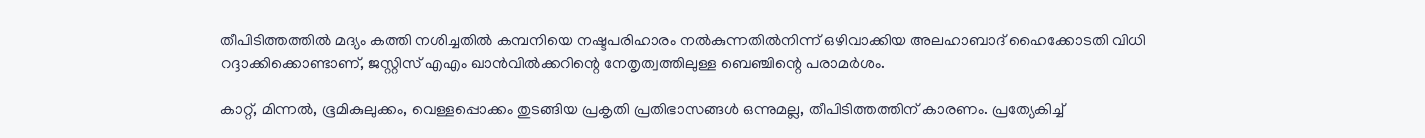തീപിടിത്തത്തില്‍ മദ്യം കത്തി നശിച്ചതില്‍ കമ്പനിയെ നഷ്ടപരിഹാരം നല്‍കുന്നതില്‍നിന്ന് ഒഴിവാക്കിയ അലഹാബാദ് ഹൈക്കോടതി വിധി റദ്ദാക്കിക്കൊണ്ടാണ്, ജസ്റ്റിസ് എഎം ഖാന്‍വില്‍ക്കറിന്റെ നേതൃത്വത്തിലുള്ള ബെഞ്ചിന്റെ പരാമര്‍ശം.

കാറ്റ്, മിന്നല്‍, ഭൂമികുലുക്കം, വെള്ളപ്പൊക്കം തുടങ്ങിയ പ്രകൃതി പ്രതിഭാസങ്ങള്‍ ഒന്നുമല്ല, തീപിടിത്തത്തിന് കാരണം. പ്രത്യേകിച്ച്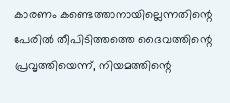കാരണം കണ്ടെത്താനായില്ലെന്നതിന്റെ പേരില്‍ തീപിടിത്തത്തെ ദൈവത്തിന്റെ പ്രവൃത്തിയെന്ന്, നിയമത്തിന്റെ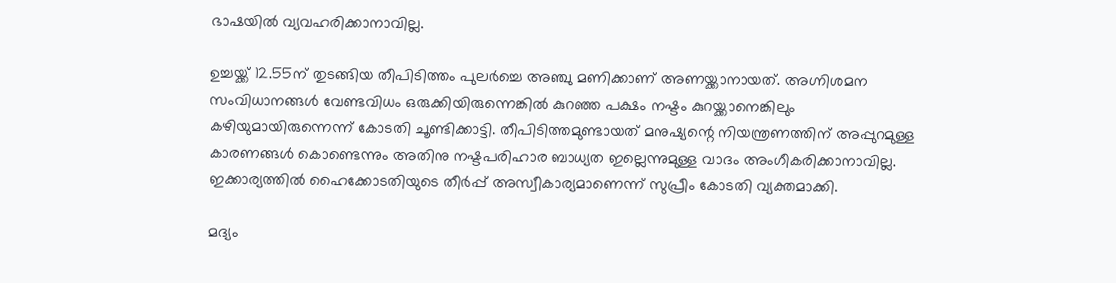ഭാഷയില്‍ വ്യവഹരിക്കാനാവില്ല.

ഉച്ചയ്ക്ക് 12.55ന് തുടങ്ങിയ തീപിടിത്തം പുലര്‍ച്ചെ അഞ്ചു മണിക്കാണ് അണയ്ക്കാനായത്. അഗ്നിശമന സംവിധാനങ്ങള്‍ വേണ്ടവിധം ഒരുക്കിയിരുന്നെങ്കില്‍ കുറഞ്ഞ പക്ഷം നഷ്ടം കുറയ്ക്കാനെങ്കിലും കഴിയുമായിരുന്നെന്ന് കോടതി ചൂണ്ടിക്കാട്ടി. തീപിടിത്തമുണ്ടായത് മനുഷ്യന്റെ നിയന്ത്രണത്തിന് അപ്പുറമുള്ള കാരണങ്ങള്‍ കൊണ്ടെന്നും അതിനു നഷ്ടപരിഹാര ബാധ്യത ഇല്ലെന്നുമുള്ള വാദം അംഗീകരിക്കാനാവില്ല. ഇക്കാര്യത്തില്‍ ഹൈക്കോടതിയുടെ തീര്‍പ്പ് അസ്വീകാര്യമാണെന്ന് സുപ്രീം കോടതി വ്യക്തമാക്കി.

മദ്യം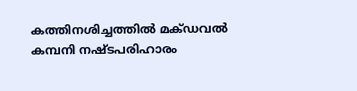കത്തിനശിച്ചത്തില്‍ മക്ഡവല്‍ കമ്പനി നഷ്ടപരിഹാരം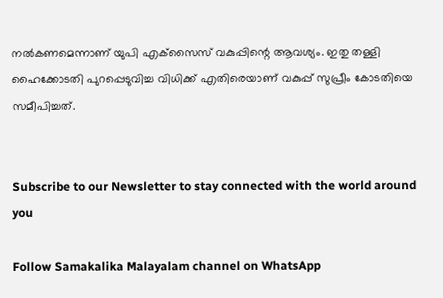നല്‍കണമെന്നാണ് യുപി എക്‌സൈസ് വകുപ്പിന്റെ ആവശ്യം. ഇതു തള്ളി ഹൈക്കോടതി പുറപ്പെടുവിച്ച വിധിക്ക് എതിരെയാണ് വകുപ്പ് സുപ്രീം കോടതിയെ സമീപിച്ചത്.


Subscribe to our Newsletter to stay connected with the world around you

Follow Samakalika Malayalam channel on WhatsApp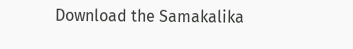Download the Samakalika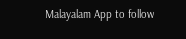Malayalam App to follow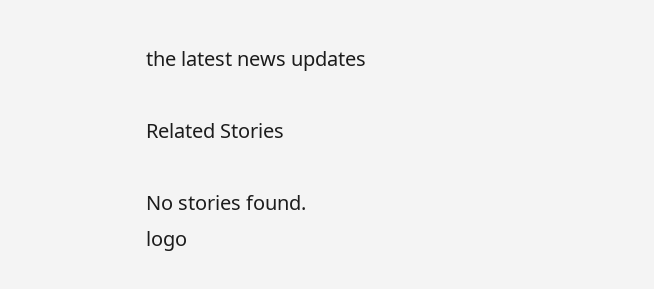the latest news updates

Related Stories

No stories found.
logo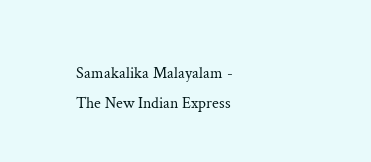Samakalika Malayalam - The New Indian Express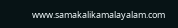www.samakalikamalayalam.com